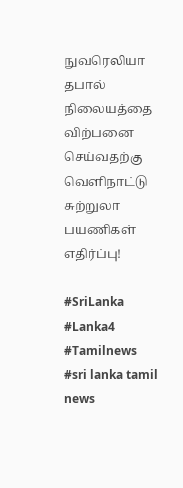நுவரெலியா தபால் நிலையத்தை விற்பனை செய்வதற்கு வெளிநாட்டு சுற்றுலா பயணிகள் எதிர்ப்பு!

#SriLanka #Lanka4 #Tamilnews #sri lanka tamil news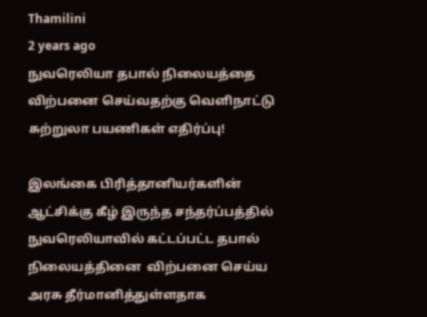Thamilini
2 years ago
நுவரெலியா தபால் நிலையத்தை விற்பனை செய்வதற்கு வெளிநாட்டு சுற்றுலா பயணிகள் எதிர்ப்பு!

இலங்கை பிரித்தானியர்களின் ஆட்சிக்கு கீழ் இருந்த சந்தர்ப்பத்தில் நுவரெலியாவில் கட்டப்பட்ட தபால் நிலையத்தினை  விற்பனை செய்ய அரசு தீர்மானித்துள்ளதாக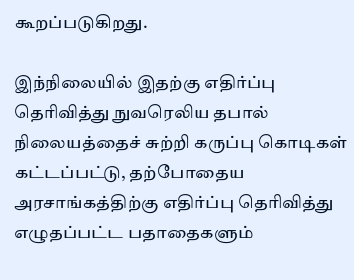கூறப்படுகிறது.

இந்நிலையில் இதற்கு எதிர்ப்பு தெரிவித்து நுவரெலிய தபால் நிலையத்தைச் சுற்றி கருப்பு கொடிகள் கட்டப்பட்டு, தற்போதைய அரசாங்கத்திற்கு எதிர்ப்பு தெரிவித்து எழுதப்பட்ட பதாதைகளும்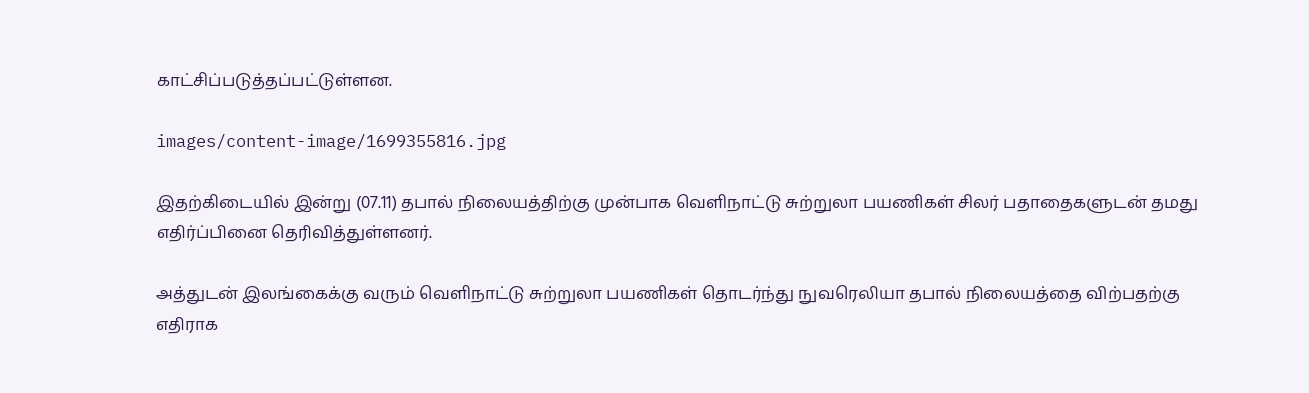காட்சிப்படுத்தப்பட்டுள்ளன.

images/content-image/1699355816.jpg

இதற்கிடையில் இன்று (07.11) தபால் நிலையத்திற்கு முன்பாக வெளிநாட்டு சுற்றுலா பயணிகள் சிலர் பதாதைகளுடன் தமது எதிர்ப்பினை தெரிவித்துள்ளனர்.

அத்துடன் இலங்கைக்கு வரும் வெளிநாட்டு சுற்றுலா பயணிகள் தொடர்ந்து நுவரெலியா தபால் நிலையத்தை விற்பதற்கு எதிராக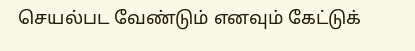செயல்பட வேண்டும் எனவும் கேட்டுக்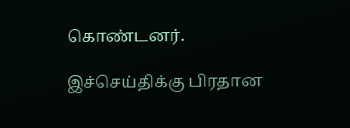கொண்டனர்.

இச்செய்திக்கு பிரதான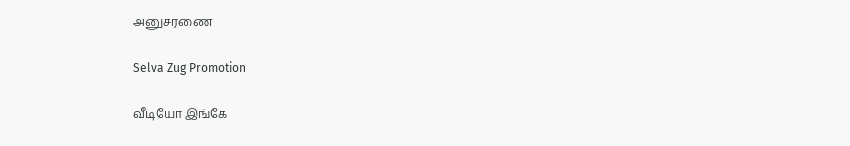அனுசரணை

Selva Zug Promotion

வீடியோ இங்கே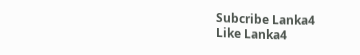Subcribe Lanka4
Like Lanka4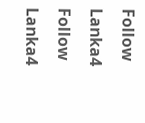Follow Lanka4
Follow Lanka4